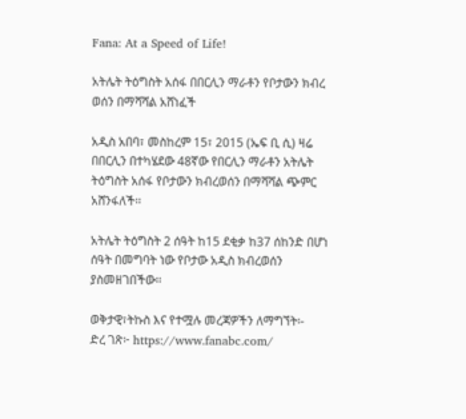Fana: At a Speed of Life!

አትሌት ትዕግስት አሰፋ በበርሊን ማራቶን የቦታውን ክብረ ወሰን በማሻሻል አሸነፈች

አዲስ አበባ፣ መስከረም 15፣ 2015 (ኤፍ ቢ ሲ) ዛሬ በበርሊን በተካሄደው 48ኛው የበርሊን ማራቶን አትሌት ትዕግስት አሰፋ የቦታውን ክብረወሰን በማሻሻል ጭምር አሸንፋለች፡፡

አትሌት ትዕግስት 2 ሰዓት ከ15 ደቂቃ ከ37 ሰከንድ በሆነ ሰዓት በመግባት ነው የቦታው አዲስ ክብረወሰን ያስመዘገበችው፡፡

ወቅታዊ፣ትኩስ እና የተሟሉ መረጃዎችን ለማግኘት፡-
ድረ ገጽ፦ https://www.fanabc.com/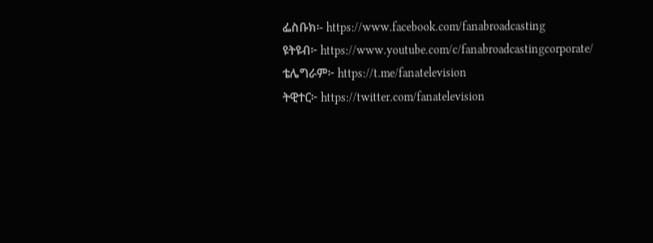ፌስቡክ፡- https://www.facebook.com/fanabroadcasting
ዩትዩብ፦ https://www.youtube.com/c/fanabroadcastingcorporate/
ቴሌግራም፦ https://t.me/fanatelevision
ትዊተር፦ https://twitter.com/fanatelevision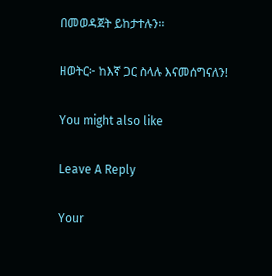በመወዳጀት ይከታተሉን፡፡

ዘወትር፦ ከእኛ ጋር ስላሉ እናመሰግናለን!

You might also like

Leave A Reply

Your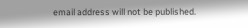email address will not be published.